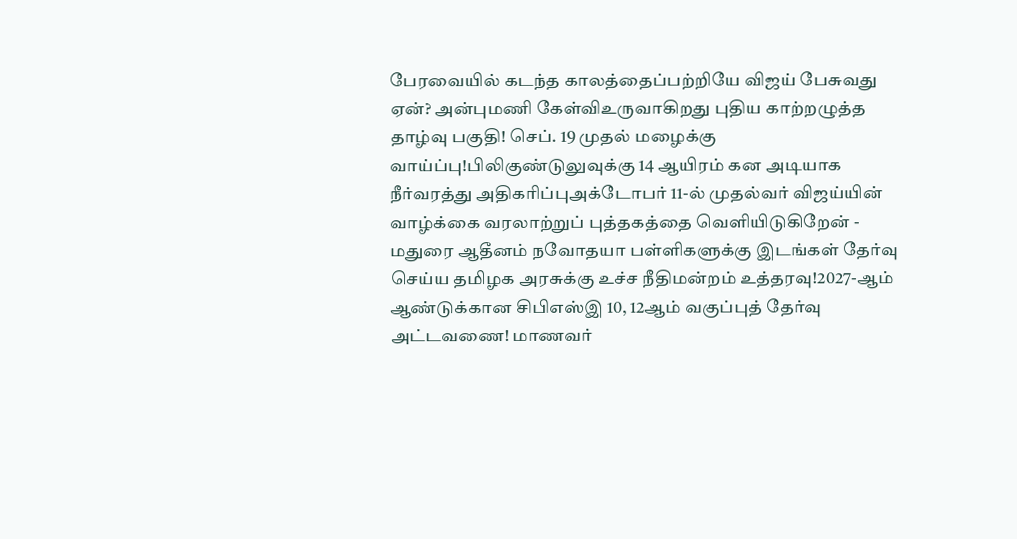பேரவையில் கடந்த காலத்தைப்பற்றியே விஜய் பேசுவது ஏன்? அன்புமணி கேள்விஉருவாகிறது புதிய காற்றழுத்த தாழ்வு பகுதி! செப். 19 முதல் மழைக்கு வாய்ப்பு!பிலிகுண்டுலுவுக்கு 14 ஆயிரம் கன அடியாக நீர்வரத்து அதிகரிப்புஅக்டோபர் 11-ல் முதல்வர் விஜய்யின் வாழ்க்கை வரலாற்றுப் புத்தகத்தை வெளியிடுகிறேன் - மதுரை ஆதீனம் நவோதயா பள்ளிகளுக்கு இடங்கள் தேர்வு செய்ய தமிழக அரசுக்கு உச்ச நீதிமன்றம் உத்தரவு!2027-ஆம் ஆண்டுக்கான சிபிஎஸ்இ 10, 12ஆம் வகுப்புத் தேர்வு அட்டவணை! மாணவர்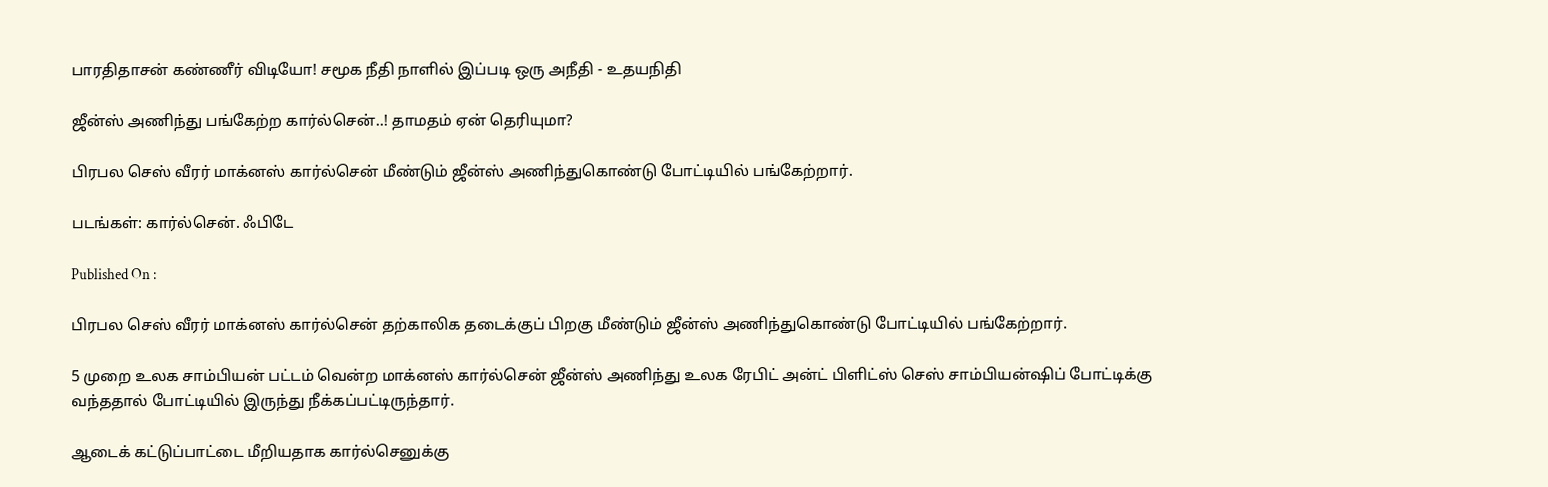பாரதிதாசன் கண்ணீர் விடியோ! சமூக நீதி நாளில் இப்படி ஒரு அநீதி - உதயநிதி

ஜீன்ஸ் அணிந்து பங்கேற்ற கார்ல்சென்..! தாமதம் ஏன் தெரியுமா?

பிரபல செஸ் வீரர் மாக்னஸ் கார்ல்சென் மீண்டும் ஜீன்ஸ் அணிந்துகொண்டு போட்டியில் பங்கேற்றார்.

படங்கள்: கார்ல்சென். ஃபிடே

Published On :

பிரபல செஸ் வீரர் மாக்னஸ் கார்ல்சென் தற்காலிக தடைக்குப் பிறகு மீண்டும் ஜீன்ஸ் அணிந்துகொண்டு போட்டியில் பங்கேற்றார்.

5 முறை உலக சாம்பியன் பட்டம் வென்ற மாக்னஸ் கார்ல்சென் ஜீன்ஸ் அணிந்து உலக ரேபிட் அன்ட் பிளிட்ஸ் செஸ் சாம்பியன்ஷிப் போட்டிக்கு வந்ததால் போட்டியில் இருந்து நீக்கப்பட்டிருந்தார்.

ஆடைக் கட்டுப்பாட்டை மீறியதாக கார்ல்செனுக்கு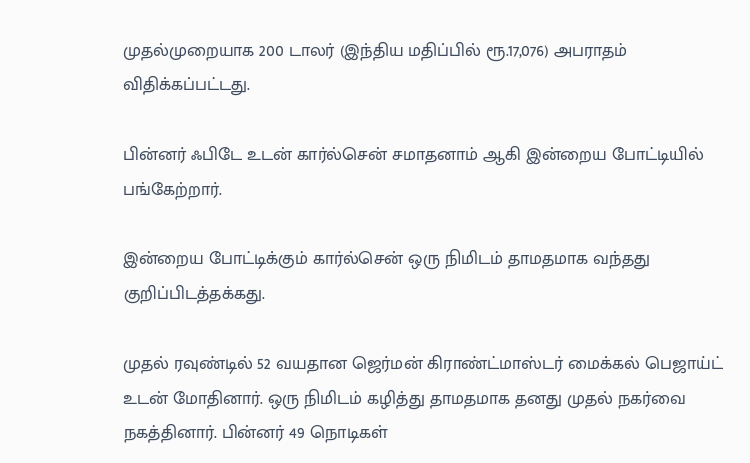முதல்முறையாக 200 டாலர் (இந்திய மதிப்பில் ரூ.17,076) அபராதம் விதிக்கப்பட்டது.

பின்னர் ஃபிடே உடன் கார்ல்சென் சமாதனாம் ஆகி இன்றைய போட்டியில் பங்கேற்றார்.

இன்றைய போட்டிக்கும் கார்ல்சென் ஒரு நிமிடம் தாமதமாக வந்தது குறிப்பிடத்தக்கது.

முதல் ரவுண்டில் 52 வயதான ஜெர்மன் கிராண்ட்மாஸ்டர் மைக்கல் பெஜாய்ட் உடன் மோதினார். ஒரு நிமிடம் கழித்து தாமதமாக தனது முதல் நகர்வை நகத்தினார். பின்னர் 49 நொடிகள்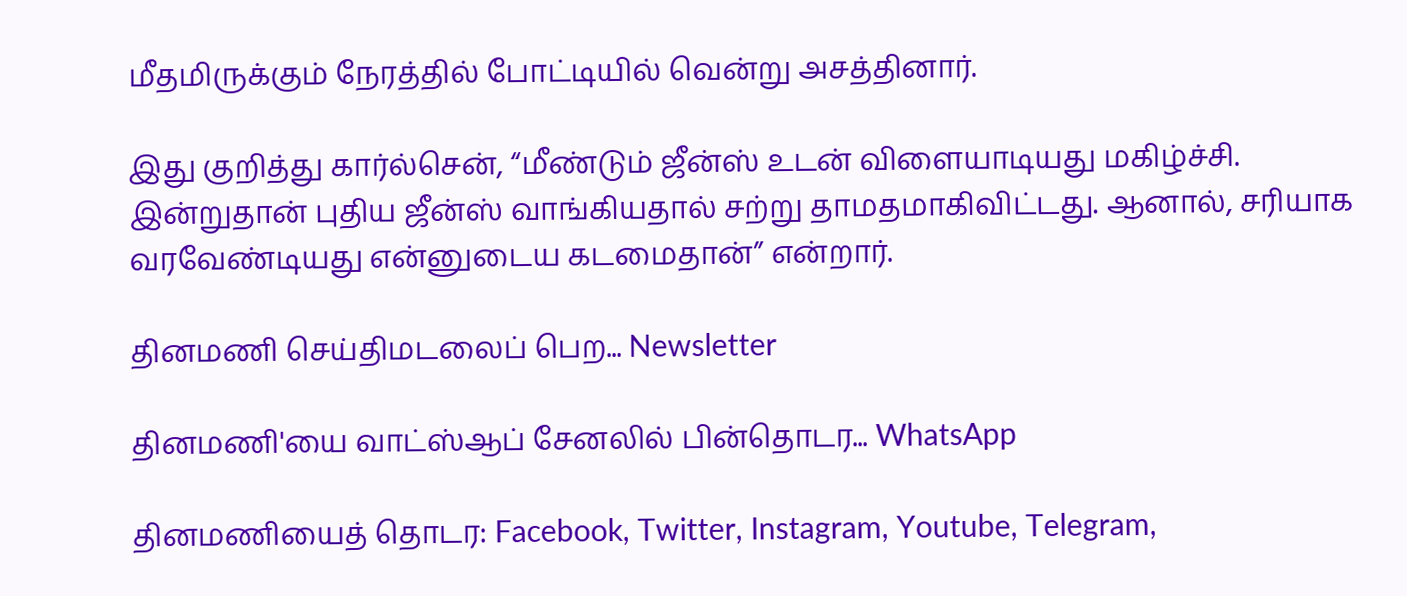மீதமிருக்கும் நேரத்தில் போட்டியில் வென்று அசத்தினார்.

இது குறித்து கார்ல்சென், “மீண்டும் ஜீன்ஸ் உடன் விளையாடியது மகிழ்ச்சி. இன்றுதான் புதிய ஜீன்ஸ் வாங்கியதால் சற்று தாமதமாகிவிட்டது. ஆனால், சரியாக வரவேண்டியது என்னுடைய கடமைதான்” என்றார்.

தினமணி செய்திமடலைப் பெற... Newsletter

தினமணி'யை வாட்ஸ்ஆப் சேனலில் பின்தொடர... WhatsApp

தினமணியைத் தொடர: Facebook, Twitter, Instagram, Youtube, Telegram,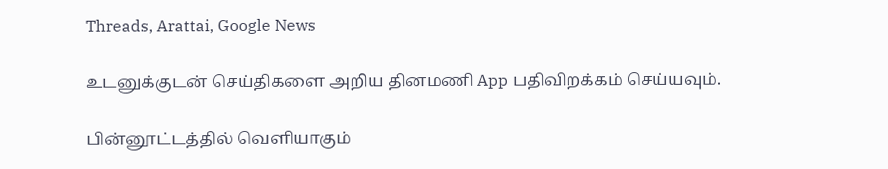Threads, Arattai, Google News

உடனுக்குடன் செய்திகளை அறிய தினமணி App பதிவிறக்கம் செய்யவும்.

பின்னூட்டத்தில் வெளியாகும்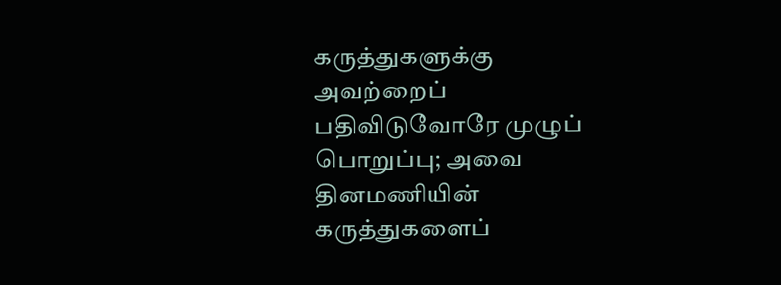கருத்துகளுக்கு அவற்றைப் பதிவிடுவோரே முழுப் பொறுப்பு; அவை தினமணியின் கருத்துகளைப்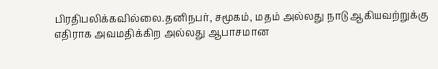பிரதிபலிக்கவில்லை.தனிநபர், சமூகம், மதம் அல்லது நாடு ஆகியவற்றுக்கு எதிராக அவமதிக்கிற அல்லது ஆபாசமான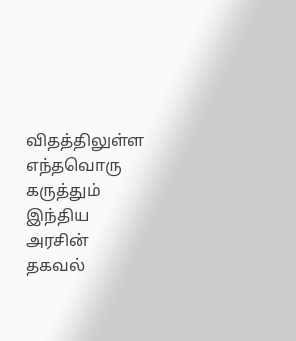விதத்திலுள்ள எந்தவொரு கருத்தும் இந்திய அரசின் தகவல்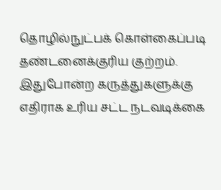தொழில்நுட்பக் கொள்கைப்படி தண்டனைக்குரிய குற்றம். இதுபோன்ற கருத்துகளுக்கு எதிராக உரிய சட்ட நடவடிக்கை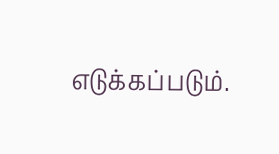எடுக்கப்படும்.